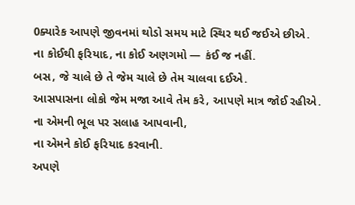0ક્યારેક આપણે જીવનમાં થોડો સમય માટે સ્થિર થઈ જઈએ છીએ.
ના કોઈથી ફરિયાદ, ના કોઈ અણગમો — કંઈ જ નહીં.
બસ, જે ચાલે છે તે જેમ ચાલે છે તેમ ચાલવા દઈએ.
આસપાસના લોકો જેમ મજા આવે તેમ કરે, આપણે માત્ર જોઈ રહીએ.
ના એમની ભૂલ પર સલાહ આપવાની,
ના એમને કોઈ ફરિયાદ કરવાની.
અપણે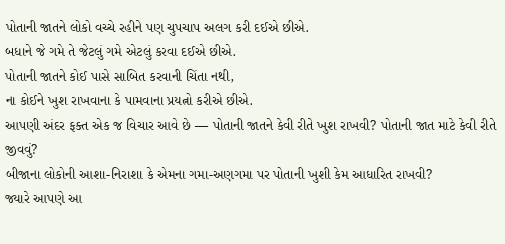પોતાની જાતને લોકો વચ્ચે રહીને પણ ચુપચાપ અલગ કરી દઈએ છીએ.
બધાને જે ગમે તે જેટલું ગમે એટલું કરવા દઈએ છીએ.
પોતાની જાતને કોઈ પાસે સાબિત કરવાની ચિંતા નથી,
ના કોઈને ખુશ રાખવાના કે પામવાના પ્રયત્નો કરીએ છીએ.
આપણી અંદર ફક્ત એક જ વિચાર આવે છે — પોતાની જાતને કેવી રીતે ખુશ રાખવી? પોતાની જાત માટે કેવી રીતે જીવવું?
બીજાના લોકોની આશા-નિરાશા કે એમના ગમા-અણગમા પર પોતાની ખુશી કેમ આધારિત રાખવી?
જ્યારે આપણે આ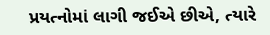પ્રયત્નોમાં લાગી જઈએ છીએ, ત્યારે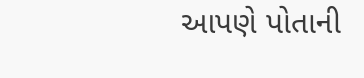આપણે પોતાની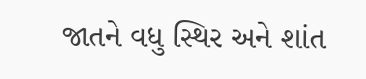જાતને વધુ સ્થિર અને શાંત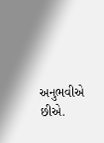અનુભવીએ છીએ.